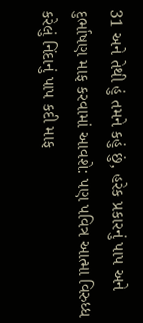31 અને તેથી હું તમને કહું છું, હરેક પ્રકારનું પાપ અને દુર્ભાષણ માફ કરવામાં આવશે: પણ પવિત્ર આત્મા વિરુધ્ધ કરેલું નિંદાનું પાપ કદી માફ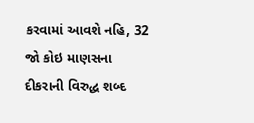કરવામાં આવશે નહિ, 32 જો કોઇ માણસના દીકરાની વિરુદ્ધ શબ્દ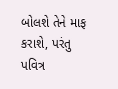બોલશે તેને માફ કરાશે, પરંતુ પવિત્ર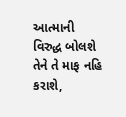આત્માની વિરુદ્ધ બોલશે તેને તે માફ નહિ કરાશે,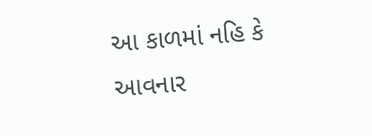આ કાળમાં નહિ કે આવનાર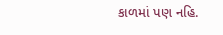કાળમાં પણ નહિ.